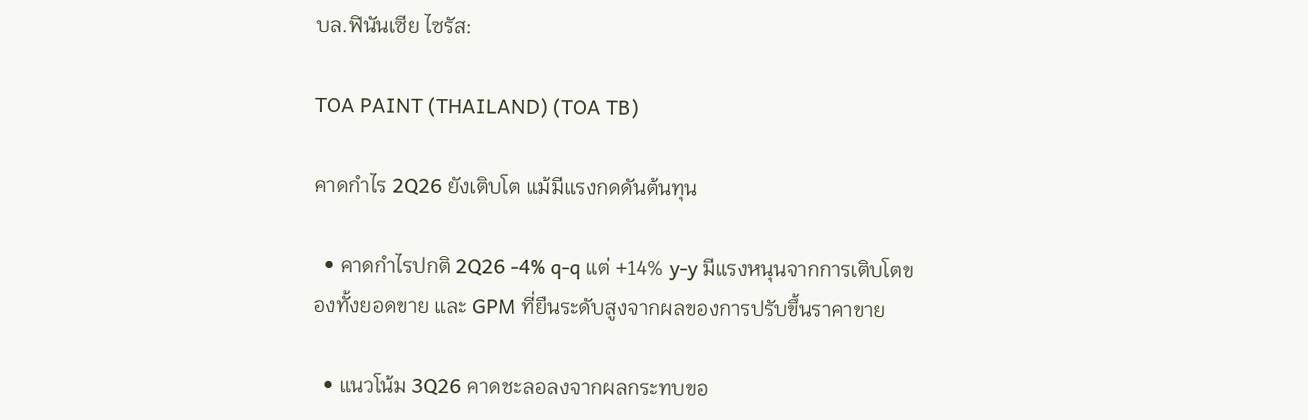บล.ฟินันเซีย ไซรัส:

TOA PAINT (THAILAND) (TOA TB)

คาดกำไร 2Q26 ยังเติบโต แม้มีแรงกดดันต้นทุน

  • คาดกำไรปกติ 2Q26 -4% q-q แต่ +14% y-y มีแรงหนุนจากการเติบโตของทั้งยอดขาย และ GPM ที่ยืนระดับสูงจากผลของการปรับขึ้นราคาขาย

  • แนวโน้ม 3Q26 คาดชะลอลงจากผลกระทบขอ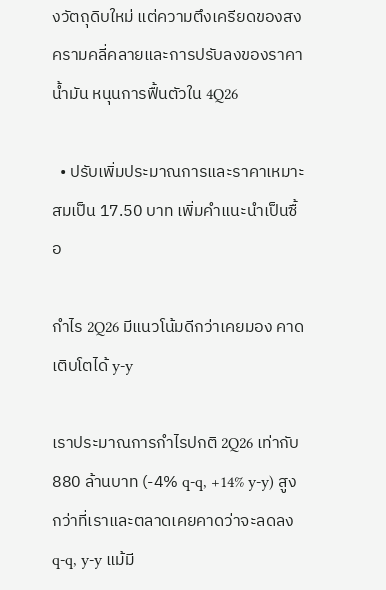งวัตถุดิบใหม่ แต่ความตึงเครียดของสงครามคลี่คลายและการปรับลงของราคาน้ำมัน หนุนการฟื้นตัวใน 4Q26

  • ปรับเพิ่มประมาณการและราคาเหมาะสมเป็น 17.50 บาท เพิ่มคำแนะนำเป็นซื้อ

กำไร 2Q26 มีแนวโน้มดีกว่าเคยมอง คาดเติบโตได้ y-y

เราประมาณการกำไรปกติ 2Q26 เท่ากับ 880 ล้านบาท (-4% q-q, +14% y-y) สูงกว่าที่เราและตลาดเคยคาดว่าจะลดลง q-q, y-y แม้มี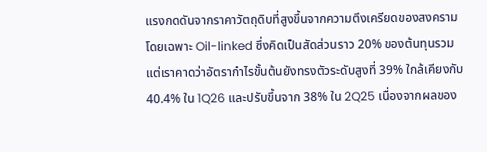แรงกดดันจากราคาวัตถุดิบที่สูงขึ้นจากความตึงเครียดของสงคราม โดยเฉพาะ Oil-linked ซึ่งคิดเป็นสัดส่วนราว 20% ของต้นทุนรวม แต่เราคาดว่าอัตรากำไรขั้นต้นยังทรงตัวระดับสูงที่ 39% ใกล้เคียงกับ 40.4% ใน 1Q26 และปรับขึ้นจาก 38% ใน 2Q25 เนื่องจากผลของ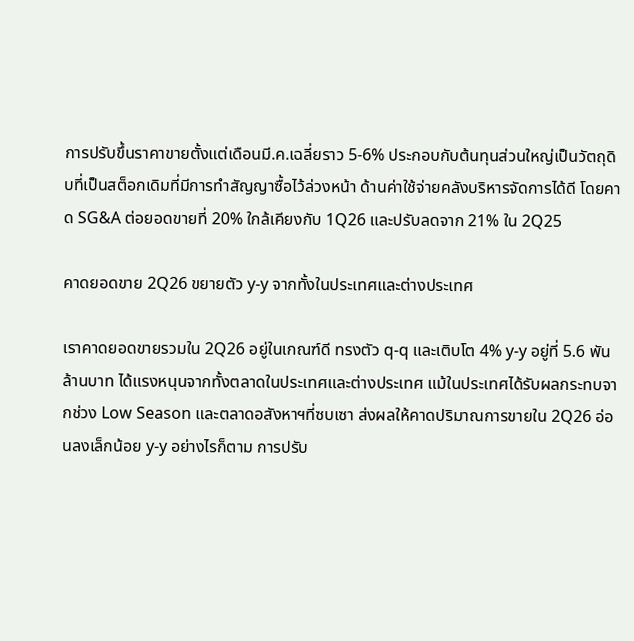การปรับขึ้นราคาขายตั้งแต่เดือนมี.ค.เฉลี่ยราว 5-6% ประกอบกับต้นทุนส่วนใหญ่เป็นวัตถุดิบที่เป็นสต็อกเดิมที่มีการทำสัญญาซื้อไว้ล่วงหน้า ด้านค่าใช้จ่ายคลังบริหารจัดการได้ดี โดยคาด SG&A ต่อยอดขายที่ 20% ใกล้เคียงกับ 1Q26 และปรับลดจาก 21% ใน 2Q25

คาดยอดขาย 2Q26 ขยายตัว y-y จากทั้งในประเทศและต่างประเทศ

เราคาดยอดขายรวมใน 2Q26 อยู่ในเกณฑ์ดี ทรงตัว q-q และเติบโต 4% y-y อยู่ที่ 5.6 พันล้านบาท ได้แรงหนุนจากทั้งตลาดในประเทศและต่างประเทศ แม้ในประเทศได้รับผลกระทบจากช่วง Low Season และตลาดอสังหาฯที่ซบเซา ส่งผลให้คาดปริมาณการขายใน 2Q26 อ่อนลงเล็กน้อย y-y อย่างไรก็ตาม การปรับ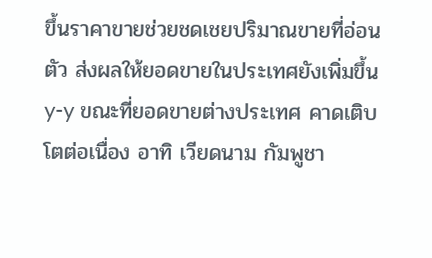ขึ้นราคาขายช่วยชดเชยปริมาณขายที่อ่อนตัว ส่งผลให้ยอดขายในประเทศยังเพิ่มขึ้น y-y ขณะที่ยอดขายต่างประเทศ คาดเติบโตต่อเนื่อง อาทิ เวียดนาม กัมพูชา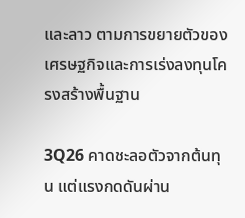และลาว ตามการขยายตัวของเศรษฐกิจและการเร่งลงทุนโครงสร้างพื้นฐาน

3Q26 คาดชะลอตัวจากต้นทุน แต่แรงกดดันผ่าน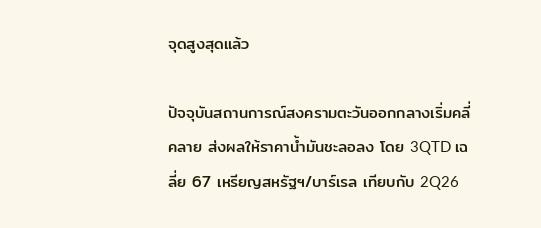จุดสูงสุดแล้ว

ปัจจุบันสถานการณ์สงครามตะวันออกกลางเริ่มคลี่คลาย ส่งผลให้ราคาน้ำมันชะลอลง โดย 3QTD เฉลี่ย 67 เหรียญสหรัฐฯ/บาร์เรล เทียบกับ 2Q26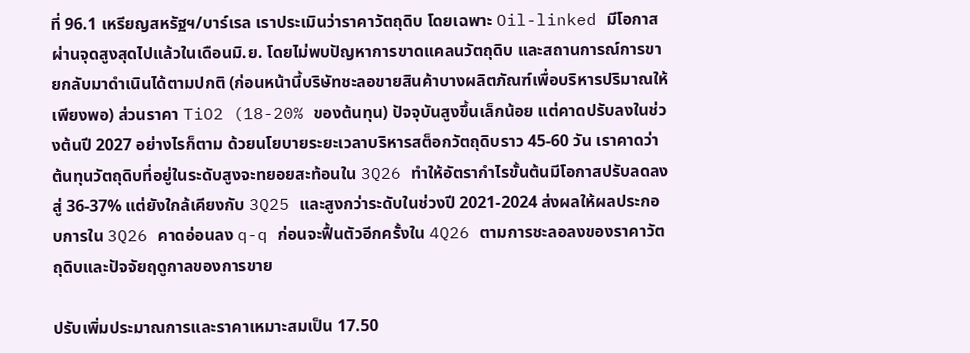ที่ 96.1 เหรียญสหรัฐฯ/บาร์เรล เราประเมินว่าราคาวัตถุดิบ โดยเฉพาะ Oil-linked มีโอกาสผ่านจุดสูงสุดไปแล้วในเดือนมิ.ย. โดยไม่พบปัญหาการขาดแคลนวัตถุดิบ และสถานการณ์การขายกลับมาดำเนินได้ตามปกติ (ก่อนหน้านี้บริษัทชะลอขายสินค้าบางผลิตภัณฑ์เพื่อบริหารปริมาณให้เพียงพอ) ส่วนราคา TiO2 (18-20% ของต้นทุน) ปัจจุบันสูงขึ้นเล็กน้อย แต่คาดปรับลงในช่วงต้นปี 2027 อย่างไรก็ตาม ด้วยนโยบายระยะเวลาบริหารสต็อกวัตถุดิบราว 45-60 วัน เราคาดว่าต้นทุนวัตถุดิบที่อยู่ในระดับสูงจะทยอยสะท้อนใน 3Q26 ทำให้อัตรากำไรขั้นต้นมีโอกาสปรับลดลงสู่ 36-37% แต่ยังใกล้เคียงกับ 3Q25 และสูงกว่าระดับในช่วงปี 2021-2024 ส่งผลให้ผลประกอบการใน 3Q26 คาดอ่อนลง q-q ก่อนจะฟื้นตัวอีกครั้งใน 4Q26 ตามการชะลอลงของราคาวัตถุดิบและปัจจัยฤดูกาลของการขาย

ปรับเพิ่มประมาณการและราคาเหมาะสมเป็น 17.50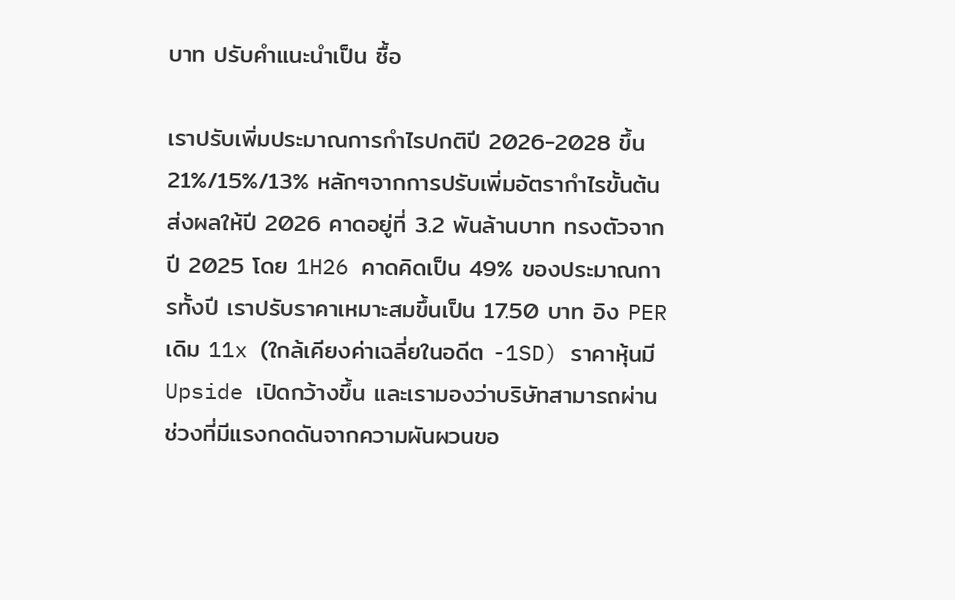บาท ปรับคำแนะนำเป็น ซื้อ

เราปรับเพิ่มประมาณการกำไรปกติปี 2026-2028 ขึ้น 21%/15%/13% หลักๆจากการปรับเพิ่มอัตรากำไรขั้นต้น ส่งผลให้ปี 2026 คาดอยู่ที่ 3.2 พันล้านบาท ทรงตัวจากปี 2025 โดย 1H26 คาดคิดเป็น 49% ของประมาณการทั้งปี เราปรับราคาเหมาะสมขึ้นเป็น 17.50 บาท อิง PER เดิม 11x (ใกล้เคียงค่าเฉลี่ยในอดีต -1SD) ราคาหุ้นมี Upside เปิดกว้างขึ้น และเรามองว่าบริษัทสามารถผ่านช่วงที่มีแรงกดดันจากความผันผวนขอ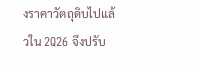งราคาวัตถุดิบไปแล้วใน 2Q26 จึงปรับ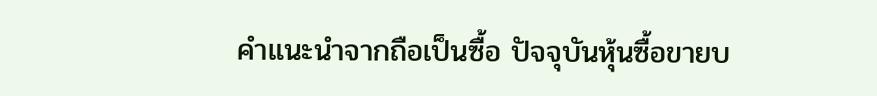คำแนะนำจากถือเป็นซื้อ ปัจจุบันหุ้นซื้อขายบ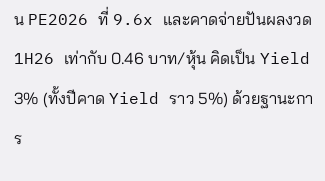น PE2026 ที่ 9.6x และคาดจ่ายปันผลงวด 1H26 เท่ากับ 0.46 บาท/หุ้น คิดเป็น Yield 3% (ทั้งปีคาด Yield ราว 5%) ด้วยฐานะการ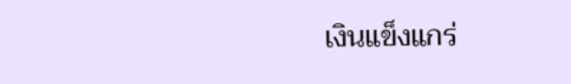เงินแข็งแกร่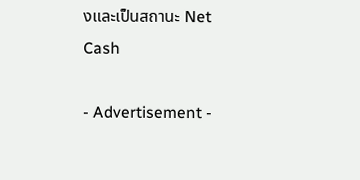งและเป็นสถานะ Net Cash

- Advertisement -